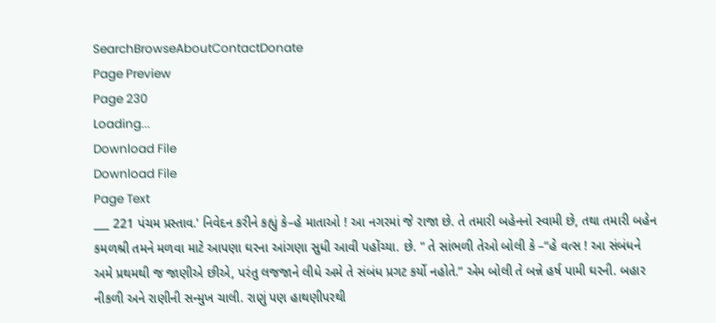SearchBrowseAboutContactDonate
Page Preview
Page 230
Loading...
Download File
Download File
Page Text
___ 221 પંચમ પ્રસ્તાવ.' નિવેદન કરીને કહ્યું કે–હે માતાઓ ! આ નગરમાં જે રાજા છે. તે તમારી બહેનનો સ્વામી છે, તથા તમારી બહેન કમળશ્રી તમને મળવા માટે આપણા ઘરના આંગણા સુધી આવી પહોંચ્યા. છે. " તે સાંભળી તેઓ બોલી કે –“હે વત્સ ! આ સંબંધને અમે પ્રથમથી જ જાણીએ છીએ, પરંતુ લજજાને લીધે અમે તે સંબંધ પ્રગટ કર્યો નહોતે.” એમ બોલી તે બન્ને હર્ષ પામી ઘરની. બહાર નીકળી અને રાણીની સન્મુખ ચાલી. રાણું પણ હાથણીપરથી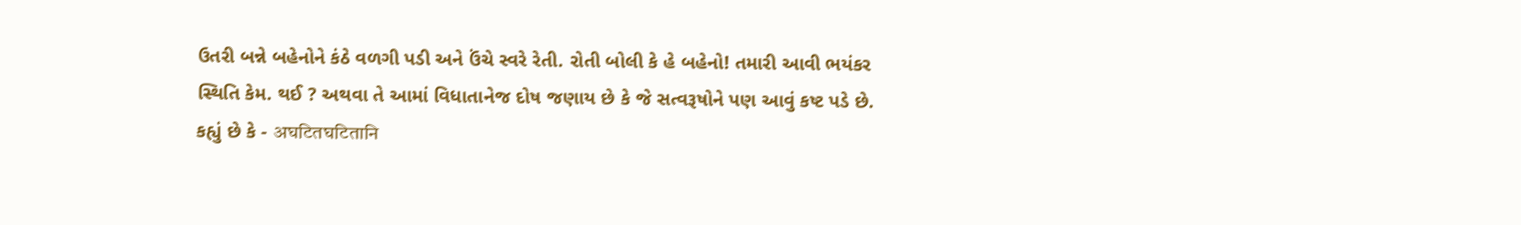ઉતરી બન્ને બહેનોને કંઠે વળગી પડી અને ઉંચે સ્વરે રેતી. રોતી બોલી કે હે બહેનો! તમારી આવી ભયંકર સ્થિતિ કેમ. થઈ ? અથવા તે આમાં વિધાતાનેજ દોષ જણાય છે કે જે સત્વરૂષોને પણ આવું કષ્ટ પડે છે. કહ્યું છે કે - अघटितघटितानि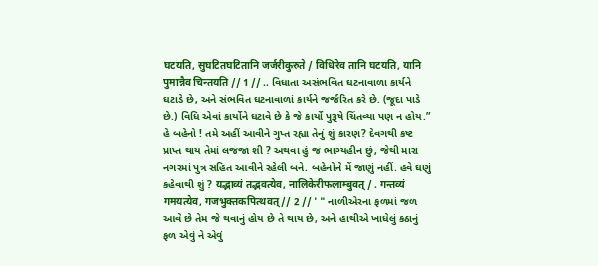घटयति, सुघटितघटितानि जर्जरीकुरुते / विधिरेव तानि घटयति, यानि पुमान्नैव चिन्तयति // 1 // .. વિધાતા અસંભવિત ઘટનાવાળા કાર્યને ઘટાડે છે, અને સંભવિત ઘટનાવાળાં કાર્યને જર્જરિત કરે છે. (જૂદા પાડે છે.) વિધિ એવાં કાર્યોને ઘટાવે છે કે જે કાર્યો પુરૂષે ચિંતવ્યા પણ ન હોય.” હે બહેનો ! તમે અહીં આવીને ગુપ્ત રહ્યા તેનું શું કારણ? દેવગથી કષ્ટ પ્રાપ્ત થાય તેમાં લજજા શી ? અથવા હું જ ભાગ્યહીન છું, જેથી મારા નગરમાં પુત્ર સહિત આવીને રહેલી બને. બહેનોને મેં જાણું નહીં. હવે ઘણું કહેવાથી શું ? यद्भाव्यं तद्भवत्येव, नालिकेरीफलाम्बुवत् / . गन्तव्यं गमयत्येव, गजभुक्तकपित्थवत् // 2 // ' " નાળીએરના ફળમાં જળ આવે છે તેમ જે થવાનું હોય છે તે થાય છે, અને હાથીએ ખાધેલું કઠાનું ફળ એવું ને એવું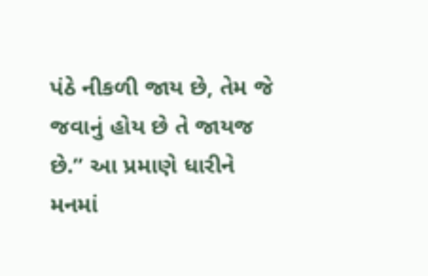પંઠે નીકળી જાય છે, તેમ જે જવાનું હોય છે તે જાયજ છે.” આ પ્રમાણે ધારીને મનમાં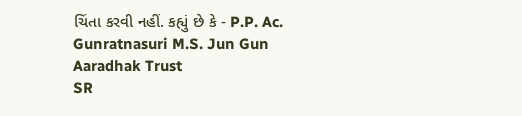ચિંતા કરવી નહીં. કહ્યું છે કે - P.P. Ac. Gunratnasuri M.S. Jun Gun Aaradhak Trust
SR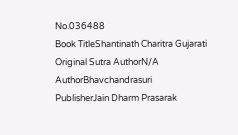No.036488
Book TitleShantinath Charitra Gujarati
Original Sutra AuthorN/A
AuthorBhavchandrasuri
PublisherJain Dharm Prasarak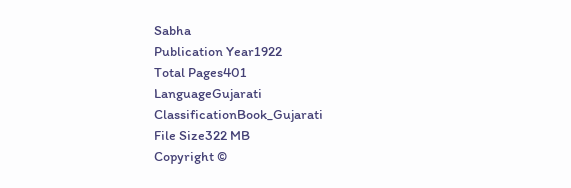Sabha
Publication Year1922
Total Pages401
LanguageGujarati
ClassificationBook_Gujarati
File Size322 MB
Copyright ©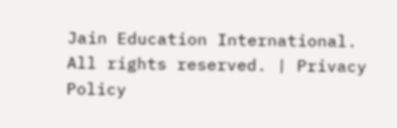Jain Education International. All rights reserved. | Privacy Policy